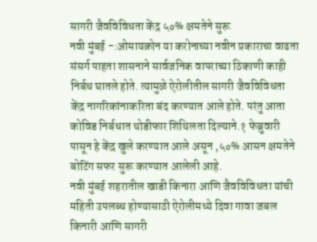सागरी जैवविविधता केंद्र ५०% क्षमतेने सुरू
नवी मुंबई -:ओमायक्रोन या करोनाच्या नवीन प्रकाराचा वाढता संसर्ग पाहता शासनाने सार्वजनिक वापराच्या ठिकाणी काही निर्बध घातले होते. त्यामुळे ऐरोलीतील सागरी जैवविविधता केंद्र नागरिकांनाकरिता बंद करण्यात आले होते. परंतु आता कोविड निर्बधात थोडीफार शिथिलता दिल्याने.१ फेब्रुवारी पासून हे केंद्र खुले करण्यात आले असून ,५०% आसन क्षमतेने बोटिंग सफर सुरू करण्यात आलेली आहे.
नवी मुंबई शहरातील खाडी किनारा आणि जैवविविधता यांची महिती उपलब्ध होण्यासाठी ऐरोलीमध्ये दिवा गावा जबल किनारी आणि सागरी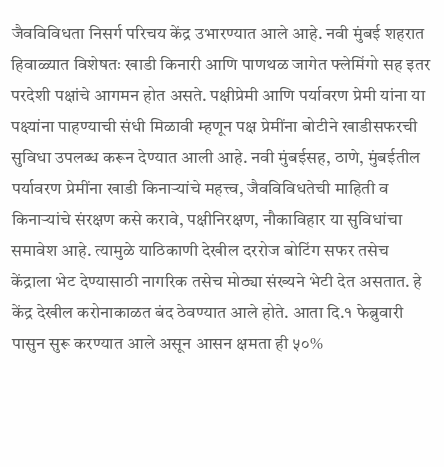जैवविविधता निसर्ग परिचय केंद्र उभारण्यात आले आहे. नवी मुंबई शहरात हिवाळ्यात विशेषतः खाडी किनारी आणि पाणथळ जागेत फ्लेमिंगो सह इतर परदेशी पक्षांचे आगमन होत असते. पक्षीप्रेमी आणि पर्यावरण प्रेमी यांना या पक्ष्यांना पाहण्याची संधी मिळावी म्हणून पक्ष प्रेमींना बोटीने खाडीसफरची सुविधा उपलब्ध करून देण्यात आली आहे. नवी मुंबईसह, ठाणे, मुंबईतील पर्यावरण प्रेमींना खाडी किनाऱ्यांचे महत्त्व, जैवविविधतेची माहिती व किनाऱ्यांचे संरक्षण कसे करावे, पक्षीनिरक्षण, नौकाविहार या सुविधांचा समावेश आहे. त्यामुळे याठिकाणी देखील दररोज बोटिंग सफर तसेच केंद्राला भेट देण्यासाठी नागरिक तसेच मोठ्या संख्यने भेटी देत असतात. हे केंद्र देखील करोनाकाळत बंद ठेवण्यात आले होते. आता दि.१ फेब्रुवारी पासुन सुरू करण्यात आले असून आसन क्षमता ही ५०%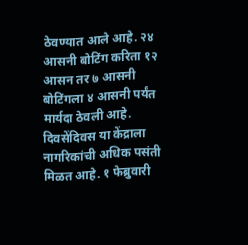ठेवण्यात आले आहे. २४ आसनी बोटिंग करिता १२ आसन तर ७ आसनी बोटिंगला ४ आसनी पर्यंत मार्यदा ठेवली आहे. दिवसेंदिवस या केंद्राला नागरिकांची अधिक पसंती मिळत आहे. १ फेब्रुवारी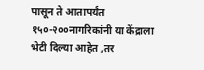पासून ते आतापर्यंत १५०-२००नागरिकांनी या केंद्राला भेटी दिल्या आहेत ,तर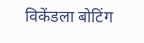विकेंडला बोटिंग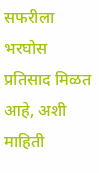सफरीला भरघोस प्रतिसाद मिळत आहे, अशी माहिती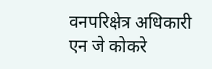वनपरिक्षेत्र अधिकारी एन जे कोकरे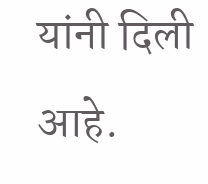यांनी दिली आहे.